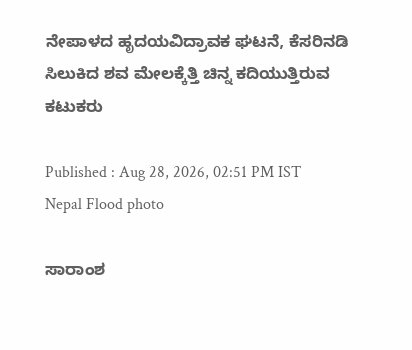ನೇಪಾಳದ ಹೃದಯವಿದ್ರಾವಕ ಘಟನೆ, ಕೆಸರಿನಡಿ ಸಿಲುಕಿದ ಶವ ಮೇಲಕ್ಕೆತ್ತಿ ಚಿನ್ನ ಕದಿಯುತ್ತಿರುವ ಕಟುಕರು

Published : Aug 28, 2026, 02:51 PM IST
Nepal Flood photo

ಸಾರಾಂಶ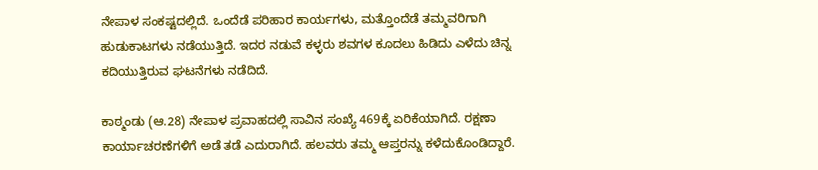ನೇಪಾಳ ಸಂಕಷ್ಟದಲ್ಲಿದೆ. ಒಂದೆಡೆ ಪರಿಹಾರ ಕಾರ್ಯಗಳು, ಮತ್ತೊಂದೆಡೆ ತಮ್ಮವರಿಗಾಗಿ ಹುಡುಕಾಟಗಳು ನಡೆಯುತ್ತಿದೆ. ಇದರ ನಡುವೆ ಕಳ್ಳರು ಶವಗಳ ಕೂದಲು ಹಿಡಿದು ಎಳೆದು ಚಿನ್ನ ಕದಿಯುತ್ತಿರುವ ಘಟನೆಗಳು ನಡೆದಿದೆ.

ಕಾಠ್ಮಂಡು (ಆ.28) ನೇಪಾಳ ಪ್ರವಾಹದಲ್ಲಿ ಸಾವಿನ ಸಂಖ್ಯೆ 469ಕ್ಕೆ ಏರಿಕೆಯಾಗಿದೆ. ರಕ್ಷಣಾ ಕಾರ್ಯಾಚರಣೆಗಳಿಗೆ ಅಡೆ ತಡೆ ಎದುರಾಗಿದೆ. ಹಲವರು ತಮ್ಮ ಆಪ್ತರನ್ನು ಕಳೆದುಕೊಂಡಿದ್ದಾರೆ.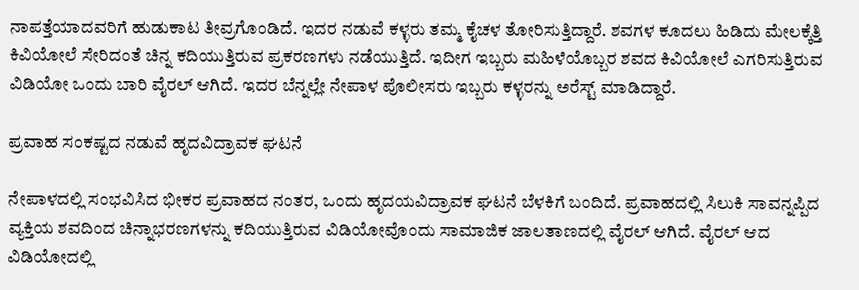ನಾಪತ್ತೆಯಾದವರಿಗೆ ಹುಡುಕಾಟ ತೀವ್ರಗೊಂಡಿದೆ. ಇದರ ನಡುವೆ ಕಳ್ಳರು ತಮ್ಮ ಕೈಚಳ ತೋರಿಸುತ್ತಿದ್ದಾರೆ. ಶವಗಳ ಕೂದಲು ಹಿಡಿದು ಮೇಲಕ್ಕೆತ್ತಿ ಕಿವಿಯೋಲೆ ಸೇರಿದಂತೆ ಚಿನ್ನ ಕದಿಯುತ್ತಿರುವ ಪ್ರಕರಣಗಳು ನಡೆಯುತ್ತಿದೆ. ಇದೀಗ ಇಬ್ಬರು ಮಹಿಳೆಯೊಬ್ಬರ ಶವದ ಕಿವಿಯೋಲೆ ಎಗರಿಸುತ್ತಿರುವ ವಿಡಿಯೋ ಒಂದು ಬಾರಿ ವೈರಲ್ ಆಗಿದೆ. ಇದರ ಬೆನ್ನಲ್ಲೇ ನೇಪಾಳ ಪೊಲೀಸರು ಇಬ್ಬರು ಕಳ್ಳರನ್ನು ಅರೆಸ್ಟ್ ಮಾಡಿದ್ದಾರೆ.

ಪ್ರವಾಹ ಸಂಕಷ್ಟದ ನಡುವೆ ಹೃದವಿದ್ರಾವಕ ಘಟನೆ

ನೇಪಾಳದಲ್ಲಿ ಸಂಭವಿಸಿದ ಭೀಕರ ಪ್ರವಾಹದ ನಂತರ, ಒಂದು ಹೃದಯವಿದ್ರಾವಕ ಘಟನೆ ಬೆಳಕಿಗೆ ಬಂದಿದೆ. ಪ್ರವಾಹದಲ್ಲಿ ಸಿಲುಕಿ ಸಾವನ್ನಪ್ಪಿದ ವ್ಯಕ್ತಿಯ ಶವದಿಂದ ಚಿನ್ನಾಭರಣಗಳನ್ನು ಕದಿಯುತ್ತಿರುವ ವಿಡಿಯೋವೊಂದು ಸಾಮಾಜಿಕ ಜಾಲತಾಣದಲ್ಲಿ ವೈರಲ್ ಆಗಿದೆ. ವೈರಲ್ ಆದ ವಿಡಿಯೋದಲ್ಲಿ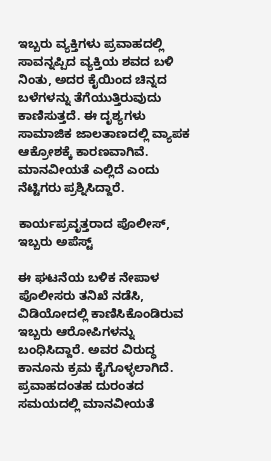ಇಬ್ಬರು ವ್ಯಕ್ತಿಗಳು ಪ್ರವಾಹದಲ್ಲಿ ಸಾವನ್ನಪ್ಪಿದ ವ್ಯಕ್ತಿಯ ಶವದ ಬಳಿ ನಿಂತು, ಅದರ ಕೈಯಿಂದ ಚಿನ್ನದ ಬಳೆಗಳನ್ನು ತೆಗೆಯುತ್ತಿರುವುದು ಕಾಣಿಸುತ್ತದೆ. ಈ ದೃಶ್ಯಗಳು ಸಾಮಾಜಿಕ ಜಾಲತಾಣದಲ್ಲಿ ವ್ಯಾಪಕ ಆಕ್ರೋಶಕ್ಕೆ ಕಾರಣವಾಗಿವೆ. ಮಾನವೀಯತೆ ಎಲ್ಲಿದೆ ಎಂದು ನೆಟ್ಟಿಗರು ಪ್ರಶ್ನಿಸಿದ್ದಾರೆ.

ಕಾರ್ಯಪ್ರವೃತ್ತರಾದ ಪೊಲೀಸ್, ಇಬ್ಬರು ಅಪೆಸ್ಟ್

ಈ ಘಟನೆಯ ಬಳಿಕ ನೇಪಾಳ ಪೊಲೀಸರು ತನಿಖೆ ನಡೆಸಿ, ವಿಡಿಯೋದಲ್ಲಿ ಕಾಣಿಸಿಕೊಂಡಿರುವ ಇಬ್ಬರು ಆರೋಪಿಗಳನ್ನು ಬಂಧಿಸಿದ್ದಾರೆ. ಅವರ ವಿರುದ್ಧ ಕಾನೂನು ಕ್ರಮ ಕೈಗೊಳ್ಳಲಾಗಿದೆ. ಪ್ರವಾಹದಂತಹ ದುರಂತದ ಸಮಯದಲ್ಲಿ ಮಾನವೀಯತೆ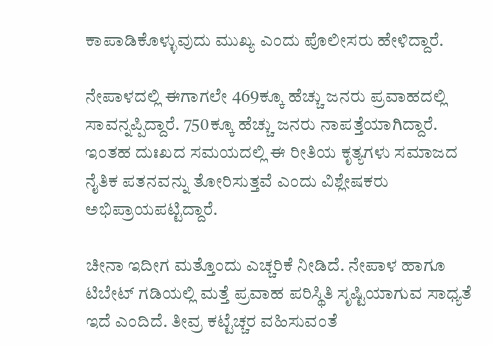ಕಾಪಾಡಿಕೊಳ್ಳುವುದು ಮುಖ್ಯ ಎಂದು ಪೊಲೀಸರು ಹೇಳಿದ್ದಾರೆ.

ನೇಪಾಳದಲ್ಲಿ ಈಗಾಗಲೇ 469ಕ್ಕೂ ಹೆಚ್ಚು ಜನರು ಪ್ರವಾಹದಲ್ಲಿ ಸಾವನ್ನಪ್ಪಿದ್ದಾರೆ. 750ಕ್ಕೂ ಹೆಚ್ಚು ಜನರು ನಾಪತ್ತೆಯಾಗಿದ್ದಾರೆ. ಇಂತಹ ದುಃಖದ ಸಮಯದಲ್ಲಿ ಈ ರೀತಿಯ ಕೃತ್ಯಗಳು ಸಮಾಜದ ನೈತಿಕ ಪತನವನ್ನು ತೋರಿಸುತ್ತವೆ ಎಂದು ವಿಶ್ಲೇಷಕರು ಅಭಿಪ್ರಾಯಪಟ್ಟಿದ್ದಾರೆ.

ಚೀನಾ ಇದೀಗ ಮತ್ತೊಂದು ಎಚ್ಚರಿಕೆ ನೀಡಿದೆ. ನೇಪಾಳ ಹಾಗೂ ಟಿಬೇಟ್ ಗಡಿಯಲ್ಲಿ ಮತ್ತೆ ಪ್ರವಾಹ ಪರಿಸ್ಥಿತಿ ಸೃಷ್ಟಿಯಾಗುವ ಸಾಧ್ಯತೆ ಇದೆ ಎಂದಿದೆ. ತೀವ್ರ ಕಟ್ಟೆಚ್ಚರ ವಹಿಸುವಂತೆ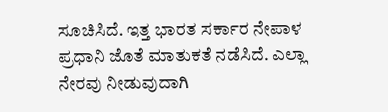ಸೂಚಿಸಿದೆ. ಇತ್ತ ಭಾರತ ಸರ್ಕಾರ ನೇಪಾಳ ಪ್ರಧಾನಿ ಜೊತೆ ಮಾತುಕತೆ ನಡೆಸಿದೆ. ಎಲ್ಲಾ ನೇರವು ನೀಡುವುದಾಗಿ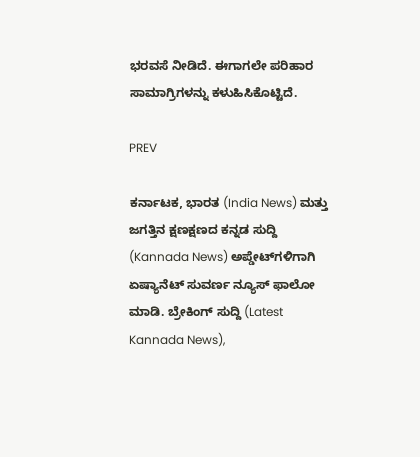ಭರವಸೆ ನೀಡಿದೆ. ಈಗಾಗಲೇ ಪರಿಹಾರ ಸಾಮಾಗ್ರಿಗಳನ್ನು ಕಳುಹಿಸಿಕೊಟ್ಟಿದೆ.

PREV

ಕರ್ನಾಟಕ, ಭಾರತ (India News) ಮತ್ತು ಜಗತ್ತಿನ ಕ್ಷಣಕ್ಷಣದ ಕನ್ನಡ ಸುದ್ದಿ (Kannada News) ಅಪ್ಡೇಟ್‌ಗಳಿಗಾಗಿ ಏಷ್ಯಾನೆಟ್ ಸುವರ್ಣ ನ್ಯೂಸ್‌ ಫಾಲೋ ಮಾಡಿ. ಬ್ರೇಕಿಂಗ್ ಸುದ್ದಿ (Latest Kannada News),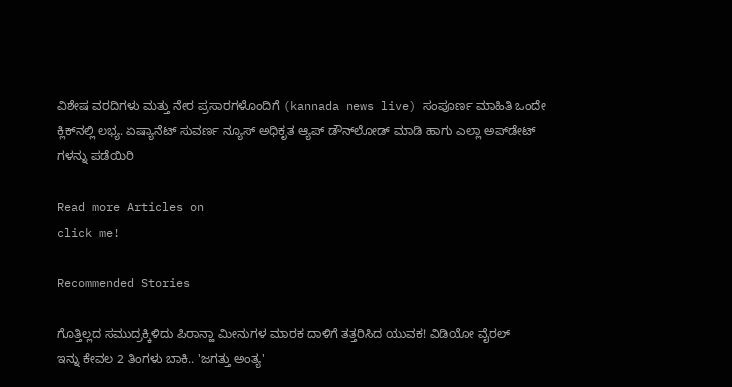ವಿಶೇಷ ವರದಿಗಳು ಮತ್ತು ನೇರ ಪ್ರಸಾರಗಳೊಂದಿಗೆ (kannada news live) ಸಂಪೂರ್ಣ ಮಾಹಿತಿ ಒಂದೇ ಕ್ಲಿಕ್‌ನಲ್ಲಿ ಲಭ್ಯ. ಏಷ್ಯಾನೆಟ್ ಸುವರ್ಣ ನ್ಯೂಸ್ ಅಧಿಕೃತ ಆ್ಯಪ್ ಡೌನ್‌ಲೋಡ್ ಮಾಡಿ ಹಾಗು ಎಲ್ಲಾ ಅಪ್‌ಡೇಟ್ ಗಳನ್ನು ಪಡೆಯಿರಿ

Read more Articles on
click me!

Recommended Stories

ಗೊತ್ತಿಲ್ಲದ ಸಮುದ್ರಕ್ಕಿಳಿದು ಪಿರಾನ್ಹಾ ಮೀನುಗಳ ಮಾರಕ ದಾಳಿಗೆ ತತ್ತರಿಸಿದ ಯುವಕ! ವಿಡಿಯೋ ವೈರಲ್
ಇನ್ನು ಕೇವಲ 2 ತಿಂಗಳು ಬಾಕಿ.. 'ಜಗತ್ತು ಅಂತ್ಯ'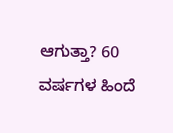ಆಗುತ್ತಾ? 60 ವರ್ಷಗಳ ಹಿಂದೆ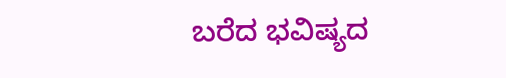ಬರೆದ ಭವಿಷ್ಯದ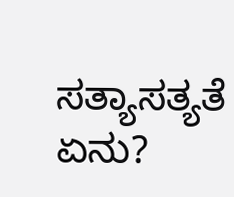ಸತ್ಯಾಸತ್ಯತೆ ಏನು?